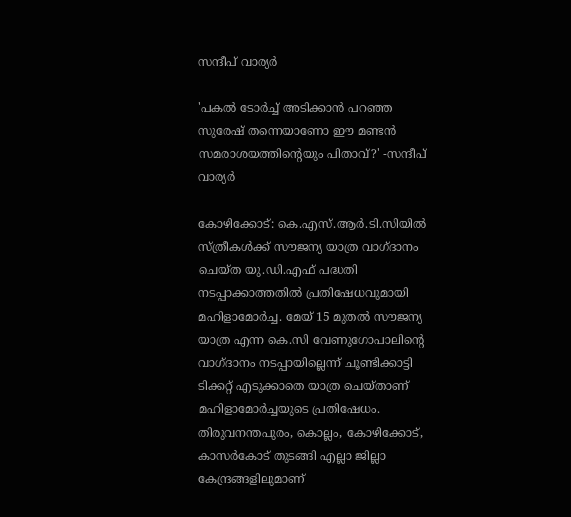സന്ദീപ് വാര്യർ

'പകൽ ടോർച്ച് അടിക്കാൻ പറഞ്ഞ സുരേഷ് തന്നെയാണോ ഈ മണ്ടൻ സമരാശയത്തിന്റെയും പിതാവ്?' -സന്ദീപ് വാര്യർ

കോഴിക്കോട്: കെ.എസ്.ആർ.ടി.സിയിൽ സ്ത്രീകൾക്ക് സൗജന്യ യാത്ര വാഗ്‌ദാനം ചെയ്ത യു.ഡി.എഫ് പദ്ധതി നടപ്പാക്കാത്തതിൽ പ്രതിഷേധവുമായി മഹിളാമോർച്ച. മേയ് 15 മുതൽ സൗജന്യ യാത്ര എന്ന കെ.സി വേണുഗോപാലിന്റെ വാഗ്‌ദാനം നടപ്പായില്ലെന്ന് ചൂണ്ടിക്കാട്ടി ടിക്കറ്റ് എടുക്കാതെ യാത്ര ചെയ്താണ് മഹിളാമോർച്ചയുടെ പ്രതിഷേധം. തിരുവനന്തപുരം, കൊല്ലം, കോഴിക്കോട്, കാസർകോട് തുടങ്ങി എല്ലാ ജില്ലാ കേന്ദ്രങ്ങളിലുമാണ്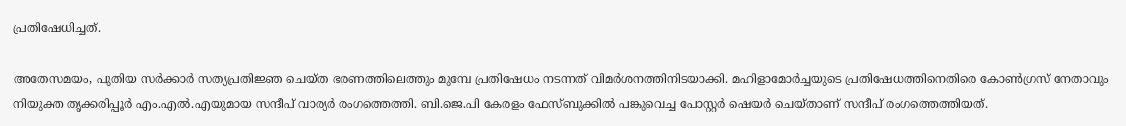പ്രതിഷേധിച്ചത്.

അതേസമയം, പുതിയ സർക്കാർ സത്യപ്രതിജ്ഞ ചെയ്ത ഭരണത്തിലെത്തും മുമ്പേ പ്രതിഷേധം നടന്നത് വിമർശനത്തിനിടയാക്കി. മഹിളാമോർച്ചയുടെ പ്രതിഷേധത്തിനെതിരെ കോൺഗ്രസ് നേതാവും നിയുക്ത തൃക്കരിപ്പൂർ എം.എൽ.എയുമായ സന്ദീപ് വാര്യർ രംഗത്തെത്തി. ബി.ജെ.പി കേരളം ഫേസ്ബുക്കിൽ പങ്കുവെച്ച പോസ്റ്റർ ഷെയർ ചെയ്താണ് സന്ദീപ് രംഗത്തെത്തിയത്.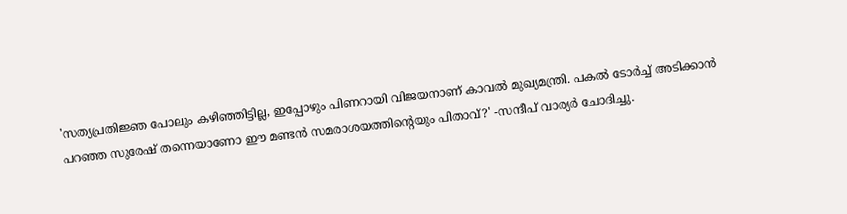'സത്യപ്രതിജ്ഞ പോലും കഴിഞ്ഞിട്ടില്ല, ഇപ്പോഴും പിണറായി വിജയനാണ് കാവൽ മുഖ്യമന്ത്രി. പകൽ ടോർച്ച് അടിക്കാൻ പറഞ്ഞ സുരേഷ് തന്നെയാണോ ഈ മണ്ടൻ സമരാശയത്തിൻ്റെയും പിതാവ്?' -സന്ദീപ് വാര്യർ ചോദിച്ചു.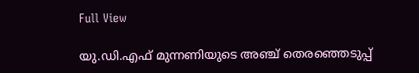Full View

യു.ഡി.എഫ് മുന്നണിയുടെ അഞ്ച് തെരഞ്ഞെടുപ്പ്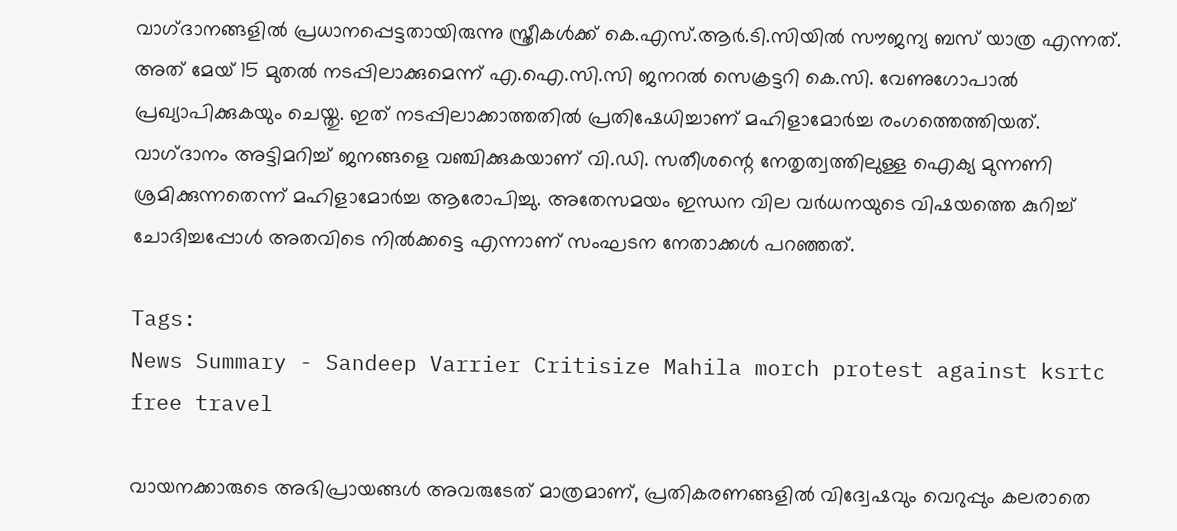വാഗ്‌ദാനങ്ങളിൽ പ്രധാനപ്പെട്ടതായിരുന്നു സ്ത്രീകൾക്ക് കെ.എസ്.ആർ.ടി.സിയിൽ സൗജന്യ ബസ് യാത്ര എന്നത്. അത് മേയ് 15 മുതൽ നടപ്പിലാക്കുമെന്ന് എ.ഐ.സി.സി ജനറൽ സെക്രട്ടറി കെ.സി. വേണുഗോപാൽ പ്രഖ്യാപിക്കുകയും ചെയ്തു. ഇത് നടപ്പിലാക്കാത്തതിൽ പ്രതിഷേധിച്ചാണ് മഹിളാമോർച്ച രംഗത്തെത്തിയത്. വാഗ്‌ദാനം അട്ടിമറിച്ച് ജനങ്ങളെ വഞ്ചിക്കുകയാണ് വി.ഡി. സതീശന്റെ നേതൃത്വത്തിലുള്ള ഐക്യ മുന്നണി ശ്രമിക്കുന്നതെന്ന് മഹിളാമോർച്ച ആരോപിച്ചു. അതേസമയം ഇന്ധന വില വർധനയുടെ വിഷയത്തെ കുറിച്ച് ചോദിച്ചപ്പോൾ അതവിടെ നിൽക്കട്ടെ എന്നാണ് സംഘടന നേതാക്കൾ പറഞ്ഞത്.

Tags:
News Summary - Sandeep Varrier Critisize Mahila morch protest against ksrtc free travel

വായനക്കാരുടെ അഭിപ്രായങ്ങള്‍ അവരുടേത് മാത്രമാണ്, പ്രതികരണങ്ങളിൽ വിദ്വേഷവും വെറുപ്പും കലരാതെ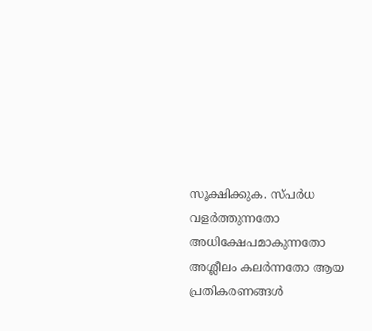സൂക്ഷിക്കുക. സ്പർധ വളർത്തുന്നതോ അധിക്ഷേപമാകുന്നതോ അശ്ലീലം കലർന്നതോ ആയ പ്രതികരണങ്ങൾ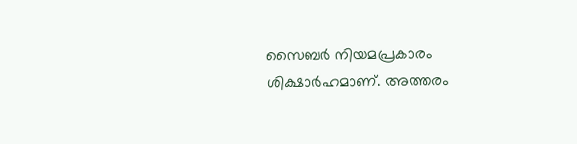സൈബർ നിയമപ്രകാരം ശിക്ഷാർഹമാണ്. അത്തരം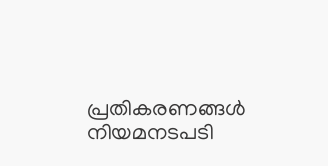പ്രതികരണങ്ങൾ നിയമനടപടി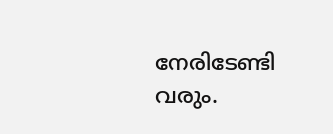നേരിടേണ്ടി വരും.